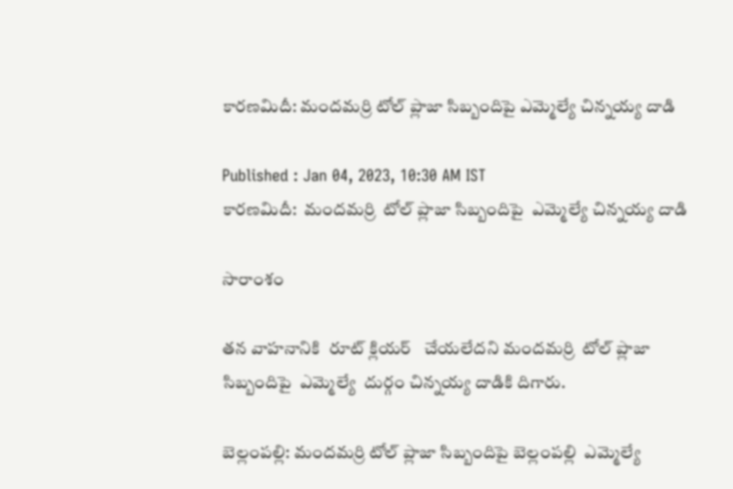కారణమిదీ: మందమర్రి టోల్ ప్లాజా సిబ్బందిపై ఎమ్మెల్యే చిన్నయ్య దాడి

Published : Jan 04, 2023, 10:30 AM IST
కారణమిదీ:  మందమర్రి  టోల్ ప్లాజా సిబ్బందిపై  ఎమ్మెల్యే చిన్నయ్య దాడి

సారాంశం

తన వాహనానికి  రూట్ క్లియర్   చేయలేదని మందమర్రి  టోల్ ప్లాజా సిబ్బందిపై  ఎమ్మెల్యే  దుర్గం చిన్నయ్య దాడికి దిగారు.

బెల్లంపల్లి: మందమర్రి టోల్ ప్లాజా సిబ్బందిపై బెల్లంపల్లి  ఎమ్మెల్యే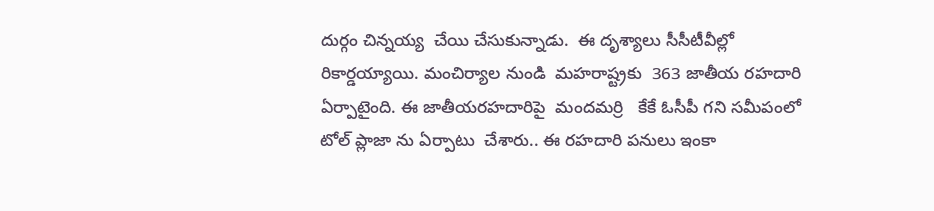దుర్గం చిన్నయ్య  చేయి చేసుకున్నాడు.  ఈ దృశ్యాలు సీసీటీవీల్లో రికార్డయ్యాయి. మంచిర్యాల నుండి  మహరాష్ట్రకు  363 జాతీయ రహదారి  ఏర్పాటైంది. ఈ జాతీయరహదారిపై  మందమర్రి   కేకే ఓసీపీ గని సమీపంలో  టోల్ ప్లాజా ను ఏర్పాటు  చేశారు.. ఈ రహదారి పనులు ఇంకా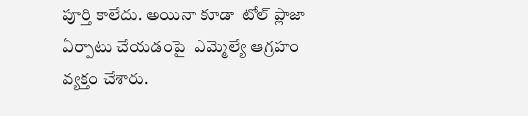పూర్తి కాలేదు. అయినా కూడా  టోల్ ప్లాజా  ఏర్పాటు చేయడంపై  ఎమ్మెల్యే ఆగ్రహం వ్యక్తం చేశారు.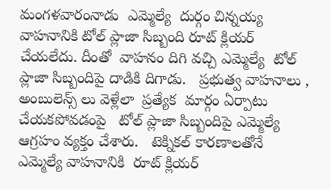మంగళవారంనాడు  ఎమ్మెల్యే  దుర్గం చిన్నయ్య వాహనానికి టోల్ ప్లాజా సిబ్బంది రూట్ క్లియర్ చేయలేదు. దీంతో  వాహనం దిగి వచ్చి ఎమ్మెల్యే  టోల్ ప్లాజా సిబ్బందిపై దాడికి దిగాడు.   ప్రభుత్వ వాహనాలు , అంబులెన్స్ లు వెళ్లేలా  ప్రత్యేక  మార్గం ఏర్పాటు చేయకపోవడంపై   టోల్ ప్లాజా సిబ్బందిపై ఎమ్మెల్యే ఆగ్రహం వ్యక్తం చేశారు.   టెక్నికల్ కారణాలతోనే  ఎమ్మెల్యే వాహనానికి  రూట్ క్లియర్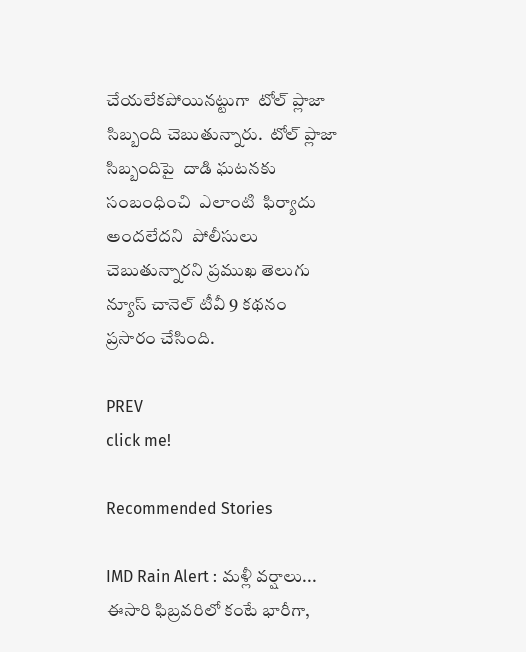చేయలేకపోయినట్టుగా  టోల్ ప్లాజా సిబ్బంది చెబుతున్నారు.  టోల్ ప్లాజా సిబ్బందిపై  దాడి ఘటనకు సంబంధించి  ఎలాంటి  ఫిర్యాదు అందలేదని  పోలీసులు  చెబుతున్నారని ప్రముఖ తెలుగు న్యూస్ చానెల్ టీవీ 9 కథనం ప్రసారం చేసింది.

PREV
click me!

Recommended Stories

IMD Rain Alert : మళ్లీ వర్షాలు... ఈసారి ఫిబ్రవరిలో కంటే భారీగా,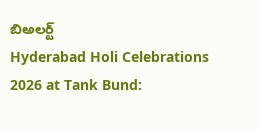బిఅలర్ట్
Hyderabad Holi Celebrations 2026 at Tank Bund: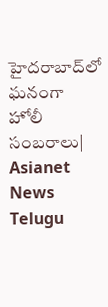హైదరాబాద్‌లో ఘనంగా హోలీ సంబరాలు| Asianet News Telugu